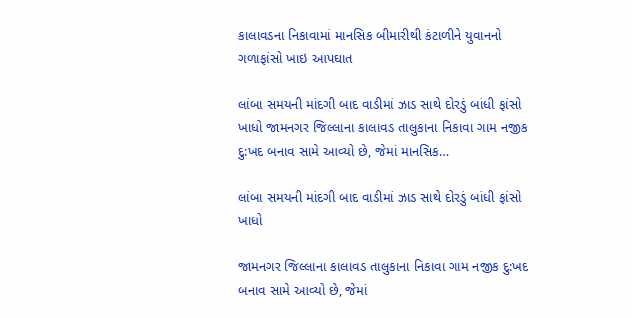કાલાવડના નિકાવામાં માનસિક બીમારીથી કંટાળીને યુવાનનો ગળાફાંસો ખાઇ આપઘાત

લાંબા સમયની માંદગી બાદ વાડીમાં ઝાડ સાથે દોરડું બાંધી ફાંસો ખાધો જામનગર જિલ્લાના કાલાવડ તાલુકાના નિકાવા ગામ નજીક દુ:ખદ બનાવ સામે આવ્યો છે, જેમાં માનસિક…

લાંબા સમયની માંદગી બાદ વાડીમાં ઝાડ સાથે દોરડું બાંધી ફાંસો ખાધો

જામનગર જિલ્લાના કાલાવડ તાલુકાના નિકાવા ગામ નજીક દુ:ખદ બનાવ સામે આવ્યો છે, જેમાં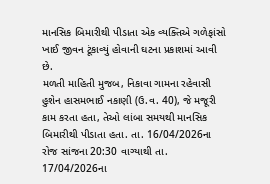માનસિક બિમારીથી પીડાતા એક વ્યક્તિએ ગળેફાંસો ખાઈ જીવન ટૂંકાવ્યું હોવાની ઘટના પ્રકાશમાં આવી છે.
મળતી માહિતી મુજબ, નિકાવા ગામના રહેવાસી હુશેન હાસમભાઈ નકાણી (ઉ.વ. 40), જે મજૂરી કામ કરતા હતા, તેઓ લાંબા સમયથી માનસિક બિમારીથી પીડાતા હતા. તા. 16/04/2026ના રોજ સાંજના 20:30 વાગ્યાથી તા. 17/04/2026ના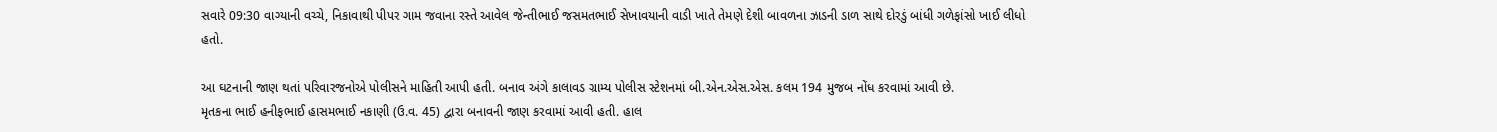સવારે 09:30 વાગ્યાની વચ્ચે, નિકાવાથી પીપર ગામ જવાના રસ્તે આવેલ જેન્તીભાઈ જસમતભાઈ સેખાવયાની વાડી ખાતે તેમણે દેશી બાવળના ઝાડની ડાળ સાથે દોરડું બાંધી ગળેફાંસો ખાઈ લીધો હતો.

આ ઘટનાની જાણ થતાં પરિવારજનોએ પોલીસને માહિતી આપી હતી. બનાવ અંગે કાલાવડ ગ્રામ્ય પોલીસ સ્ટેશનમાં બી.એન.એસ.એસ. કલમ 194 મુજબ નોંધ કરવામાં આવી છે.
મૃતકના ભાઈ હનીફભાઈ હાસમભાઈ નકાણી (ઉ.વ. 45) દ્વારા બનાવની જાણ કરવામાં આવી હતી. હાલ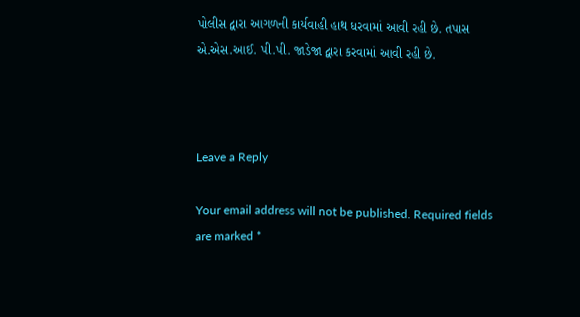પોલીસ દ્વારા આગળની કાર્યવાહી હાથ ધરવામાં આવી રહી છે. તપાસ એ.એસ.આઈ. પી.પી. જાડેજા દ્વારા કરવામાં આવી રહી છે.



Leave a Reply

Your email address will not be published. Required fields are marked *